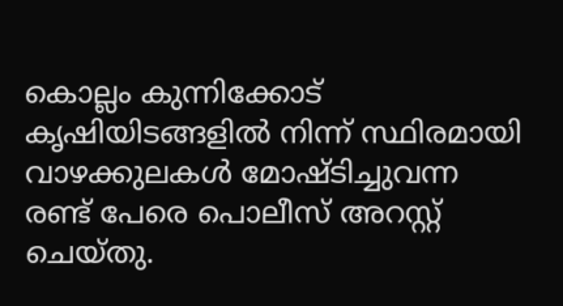കൊല്ലം കുന്നിക്കോട് കൃഷിയിടങ്ങളിൽ നിന്ന് സ്ഥിരമായി വാഴക്കുലകൾ മോഷ്ടിച്ചുവന്ന രണ്ട് പേരെ പൊലീസ് അറസ്റ്റ് ചെയ്തു.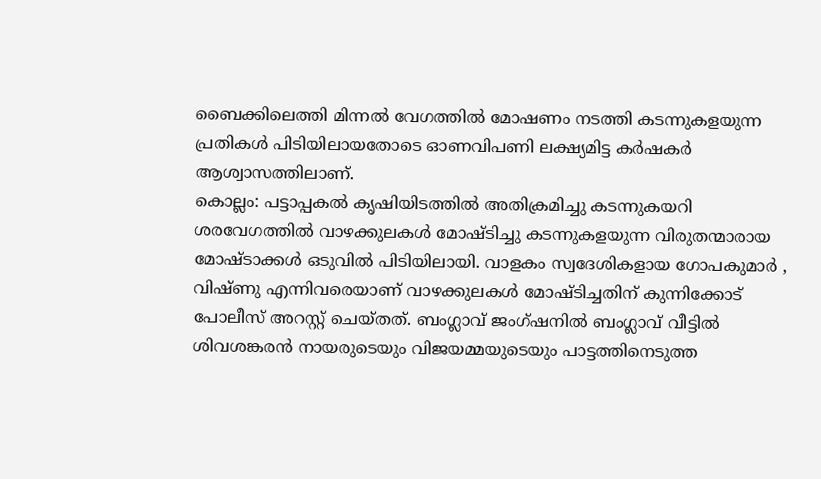ബൈക്കിലെത്തി മിന്നൽ വേഗത്തിൽ മോഷണം നടത്തി കടന്നുകളയുന്ന പ്രതികൾ പിടിയിലായതോടെ ഓണവിപണി ലക്ഷ്യമിട്ട കർഷകർ ആശ്വാസത്തിലാണ്.
കൊല്ലം: പട്ടാപ്പകൽ കൃഷിയിടത്തിൽ അതിക്രമിച്ചു കടന്നുകയറി ശരവേഗത്തിൽ വാഴക്കുലകൾ മോഷ്ടിച്ചു കടന്നുകളയുന്ന വിരുതന്മാരായ മോഷ്ടാക്കൾ ഒടുവിൽ പിടിയിലായി. വാളകം സ്വദേശികളായ ഗോപകുമാർ , വിഷ്ണു എന്നിവരെയാണ് വാഴക്കുലകൾ മോഷ്ടിച്ചതിന് കുന്നിക്കോട് പോലീസ് അറസ്റ്റ് ചെയ്തത്. ബംഗ്ലാവ് ജംഗ്ഷനിൽ ബംഗ്ലാവ് വീട്ടിൽ ശിവശങ്കരൻ നായരുടെയും വിജയമ്മയുടെയും പാട്ടത്തിനെടുത്ത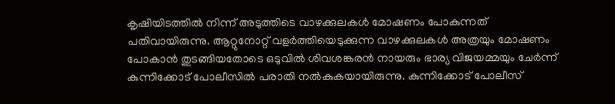കൃഷിയിടത്തിൽ നിന്ന് അടുത്തിടെ വാഴക്കുലകൾ മോഷണം പോകുന്നത് പതിവായിരുന്നു. ആറ്റുനോറ്റ് വളർത്തിയെടുക്കുന്ന വാഴക്കുലകൾ അത്രയും മോഷണം പോകാൻ തുടങ്ങിയതോടെ ഒടുവിൽ ശിവശങ്കരൻ നായരും ഭാര്യ വിജയമ്മയും ചേർന്ന് കുന്നിക്കോട് പോലീസിൽ പരാതി നൽകുകയായിരുന്നു. കുന്നിക്കോട് പോലീസ്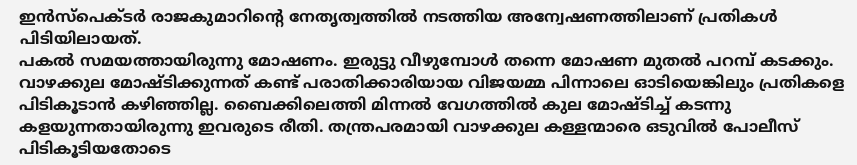ഇൻസ്പെക്ടർ രാജകുമാറിന്റെ നേതൃത്വത്തിൽ നടത്തിയ അന്വേഷണത്തിലാണ് പ്രതികൾ പിടിയിലായത്.
പകൽ സമയത്തായിരുന്നു മോഷണം. ഇരുട്ടു വീഴുമ്പോൾ തന്നെ മോഷണ മുതൽ പറമ്പ് കടക്കും. വാഴക്കുല മോഷ്ടിക്കുന്നത് കണ്ട് പരാതിക്കാരിയായ വിജയമ്മ പിന്നാലെ ഓടിയെങ്കിലും പ്രതികളെ പിടികൂടാൻ കഴിഞ്ഞില്ല. ബൈക്കിലെത്തി മിന്നൽ വേഗത്തിൽ കുല മോഷ്ടിച്ച് കടന്നു കളയുന്നതായിരുന്നു ഇവരുടെ രീതി. തന്ത്രപരമായി വാഴക്കുല കള്ളന്മാരെ ഒടുവിൽ പോലീസ് പിടികൂടിയതോടെ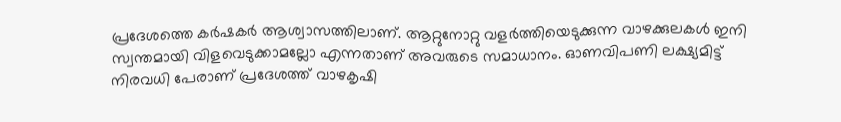പ്രദേശത്തെ കർഷകർ ആശ്വാസത്തിലാണ്. ആറ്റുനോറ്റു വളർത്തിയെടുക്കുന്ന വാഴക്കുലകൾ ഇനി സ്വന്തമായി വിളവെടുക്കാമല്ലോ എന്നതാണ് അവരുടെ സമാധാനം. ഓണവിപണി ലക്ഷ്യമിട്ട് നിരവധി പേരാണ് പ്രദേശത്ത് വാഴകൃഷി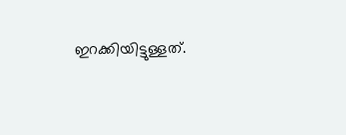ഇറക്കിയിട്ടുള്ളത്.